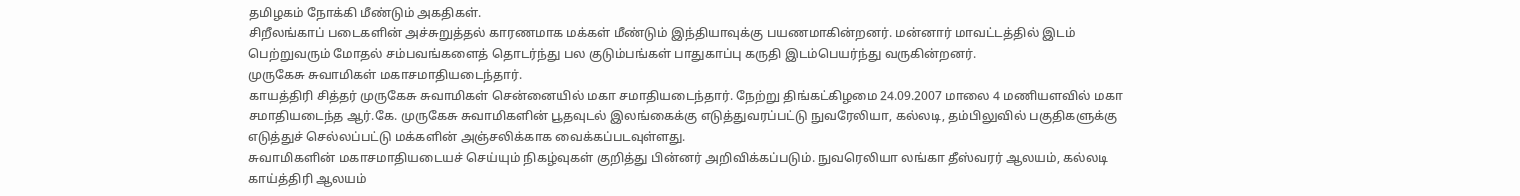தமிழகம் நோக்கி மீண்டும் அகதிகள்.
சிறீலங்காப் படைகளின் அச்சுறுத்தல் காரணமாக மக்கள் மீண்டும் இந்தியாவுக்கு பயணமாகின்றனர். மன்னார் மாவட்டத்தில் இடம் பெற்றுவரும் மோதல் சம்பவங்களைத் தொடர்ந்து பல குடும்பங்கள் பாதுகாப்பு கருதி இடம்பெயர்ந்து வருகின்றனர்.
முருகேசு சுவாமிகள் மகாசமாதியடைந்தார்.
காயத்திரி சித்தர் முருகேசு சுவாமிகள் சென்னையில் மகா சமாதியடைந்தார். நேற்று திங்கட்கிழமை 24.09.2007 மாலை 4 மணியளவில் மகா சமாதியடைந்த ஆர்.கே. முருகேசு சுவாமிகளின் பூதவுடல் இலங்கைக்கு எடுத்துவரப்பட்டு நுவரேலியா, கல்லடி, தம்பிலுவில் பகுதிகளுக்கு எடுத்துச் செல்லப்பட்டு மக்களின் அஞ்சலிக்காக வைக்கப்படவுள்ளது.
சுவாமிகளின் மகாசமாதியடையச் செய்யும் நிகழ்வுகள் குறித்து பின்னர் அறிவிக்கப்படும். நுவரெலியா லங்கா தீஸ்வரர் ஆலயம், கல்லடி காய்த்திரி ஆலயம்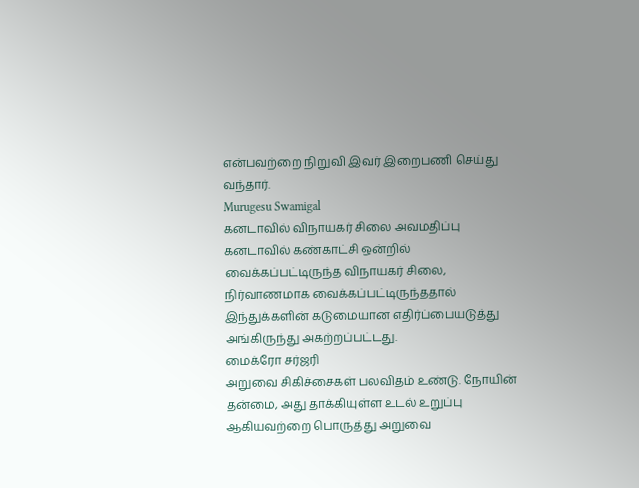என்பவற்றை நிறுவி இவர் இறைபணி செய்து வந்தார்.
Murugesu Swamigal
கனடாவில் விநாயகர் சிலை அவமதிப்பு
கனடாவில் கண்காட்சி ஒன்றில் வைக்கப்பட்டிருந்த விநாயகர் சிலை, நிர்வாணமாக வைக்கப்பட்டிருந்ததால் இந்துக்களின் கடுமையான எதிர்ப்பையடுத்து அங்கிருந்து அகற்றப்பட்டது.
மைக்ரோ சர்ஜரி
அறுவை சிகிச்சைகள் பலவிதம் உண்டு. நோயின் தன்மை, அது தாக்கியுள்ள உடல் உறுப்பு ஆகியவற்றை பொருத்து அறுவை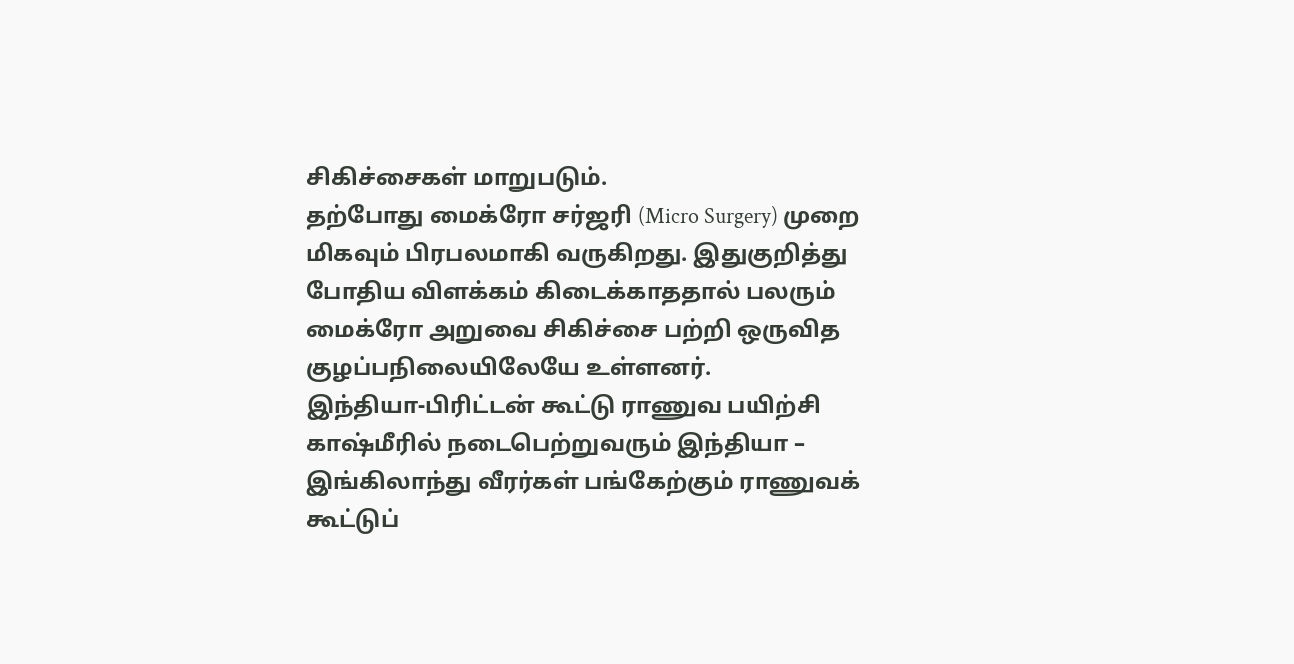சிகிச்சைகள் மாறுபடும்.
தற்போது மைக்ரோ சர்ஜரி (Micro Surgery) முறை மிகவும் பிரபலமாகி வருகிறது. இதுகுறித்து போதிய விளக்கம் கிடைக்காததால் பலரும் மைக்ரோ அறுவை சிகிச்சை பற்றி ஒருவித குழப்பநிலையிலேயே உள்ளனர்.
இந்தியா-பிரிட்டன் கூட்டு ராணுவ பயிற்சி
காஷ்மீரில் நடைபெற்றுவரும் இந்தியா – இங்கிலாந்து வீரர்கள் பங்கேற்கும் ராணுவக் கூட்டுப்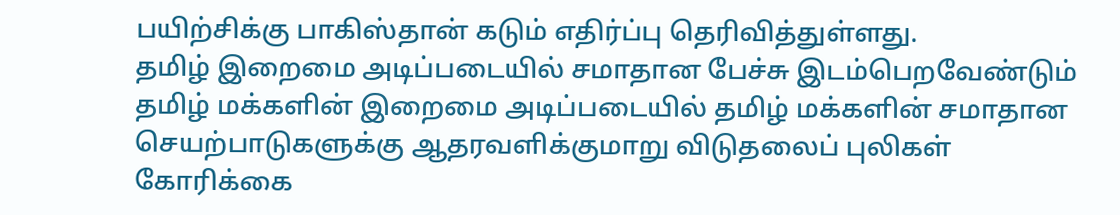பயிற்சிக்கு பாகிஸ்தான் கடும் எதிர்ப்பு தெரிவித்துள்ளது.
தமிழ் இறைமை அடிப்படையில் சமாதான பேச்சு இடம்பெறவேண்டும்
தமிழ் மக்களின் இறைமை அடிப்படையில் தமிழ் மக்களின் சமாதான செயற்பாடுகளுக்கு ஆதரவளிக்குமாறு விடுதலைப் புலிகள் கோரிக்கை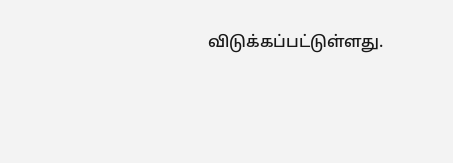விடுக்கப்பட்டுள்ளது.